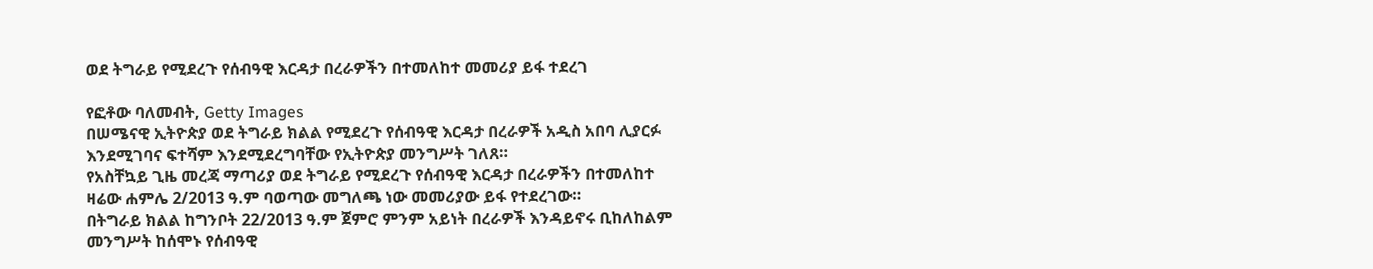ወደ ትግራይ የሚደረጉ የሰብዓዊ እርዳታ በረራዎችን በተመለከተ መመሪያ ይፋ ተደረገ

የፎቶው ባለመብት, Getty Images
በሠሜናዊ ኢትዮጵያ ወደ ትግራይ ክልል የሚደረጉ የሰብዓዊ እርዳታ በረራዎች አዲስ አበባ ሊያርፉ እንደሚገባና ፍተሻም እንደሚደረግባቸው የኢትዮጵያ መንግሥት ገለጸ።
የአስቸኳይ ጊዜ መረጃ ማጣሪያ ወደ ትግራይ የሚደረጉ የሰብዓዊ እርዳታ በረራዎችን በተመለከተ ዛሬው ሐምሌ 2/2013 ዓ.ም ባወጣው መግለጫ ነው መመሪያው ይፋ የተደረገው።
በትግራይ ክልል ከግንቦት 22/2013 ዓ.ም ጀምሮ ምንም አይነት በረራዎች እንዳይኖሩ ቢከለከልም መንግሥት ከሰሞኑ የሰብዓዊ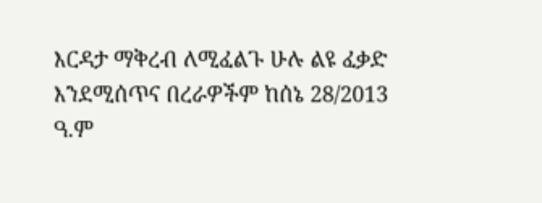እርዳታ ማቅረብ ለሚፈልጉ ሁሉ ልዩ ፈቃድ እንደሚሰጥና በረራዎችም ከሰኔ 28/2013 ዓ.ም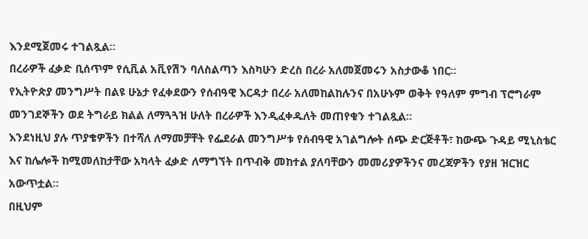እንደሚጀመሩ ተገልጿል።
በረራዎች ፈቃድ ቢሰጥም የሲቪል አቪየሽን ባለስልጣን እስካሁን ድረስ በረራ አለመጀመሩን አስታውቆ ነበር።
የኢትዮጵያ መንግሥት በልዩ ሁኔታ የፈቀደውን የሰብዓዊ እርዳታ በረራ አለመከልከሉንና በአሁኑም ወቅት የዓለም ምግብ ፕሮግራም መንገደኞችን ወደ ትግራይ ክልል ለማጓጓዝ ሁለት በረራዎች እንዲፈቀዱለት መጠየቁን ተገልጿል።
እንደነዚህ ያሉ ጥያቄዎችን በተሻለ ለማመቻቸት የፌደራል መንግሥቱ የሰብዓዊ አገልግሎት ሰጭ ድርጅቶች፣ ከውጭ ጉዳይ ሚኒስቴር እና ከሌሎች ከሚመለከታቸው አካላት ፈቃድ ለማግኘት በጥብቅ መከተል ያለባቸውን መመሪያዎችንና መረጃዎችን የያዘ ዝርዝር አውጥቷል።
በዚህም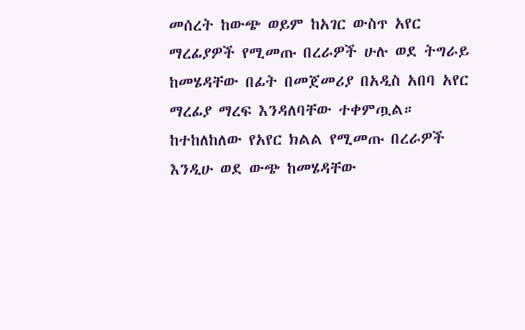መሰረት ከውጭ ወይም ከአገር ውስጥ አየር ማረፊያዎች የሚመጡ በረራዎች ሁሉ ወደ ትግራይ ከመሄዳቸው በፊት በመጀመሪያ በአዲስ አበባ አየር ማረፊያ ማረፍ እንዳለባቸው ተቀምጧል።
ከተከለከለው የአየር ክልል የሚመጡ በረራዎች እንዲሁ ወደ ውጭ ከመሄዳቸው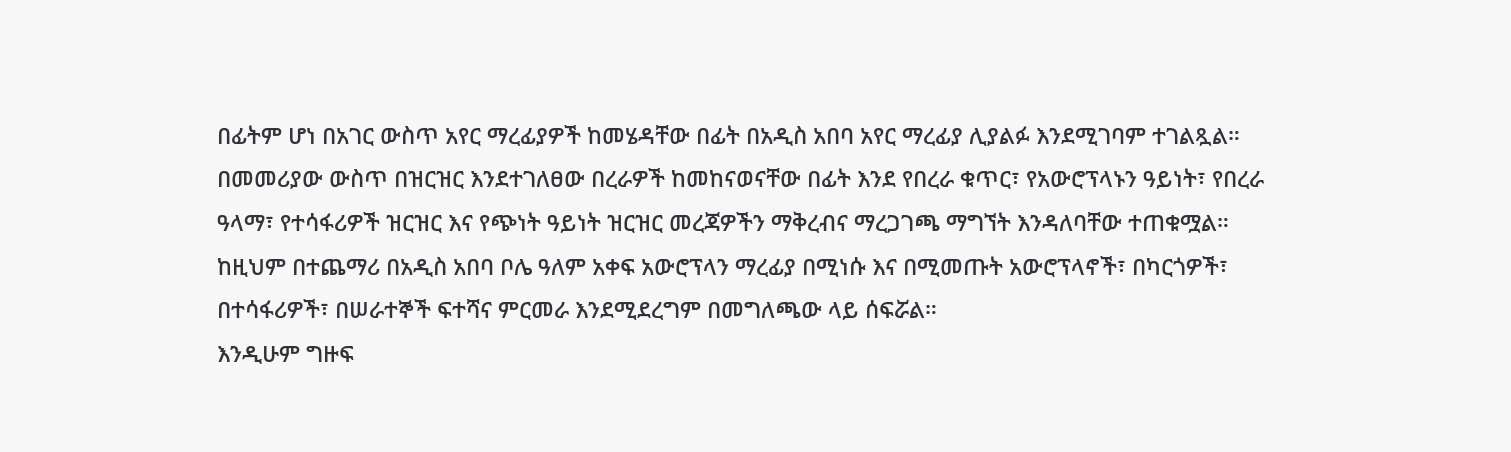በፊትም ሆነ በአገር ውስጥ አየር ማረፊያዎች ከመሄዳቸው በፊት በአዲስ አበባ አየር ማረፊያ ሊያልፉ እንደሚገባም ተገልጿል።
በመመሪያው ውስጥ በዝርዝር እንደተገለፀው በረራዎች ከመከናወናቸው በፊት እንደ የበረራ ቁጥር፣ የአውሮፕላኑን ዓይነት፣ የበረራ ዓላማ፣ የተሳፋሪዎች ዝርዝር እና የጭነት ዓይነት ዝርዝር መረጃዎችን ማቅረብና ማረጋገጫ ማግኘት እንዳለባቸው ተጠቁሟል።
ከዚህም በተጨማሪ በአዲስ አበባ ቦሌ ዓለም አቀፍ አውሮፕላን ማረፊያ በሚነሱ እና በሚመጡት አውሮፕላኖች፣ በካርጎዎች፣ በተሳፋሪዎች፣ በሠራተኞች ፍተሻና ምርመራ እንደሚደረግም በመግለጫው ላይ ሰፍሯል።
እንዲሁም ግዙፍ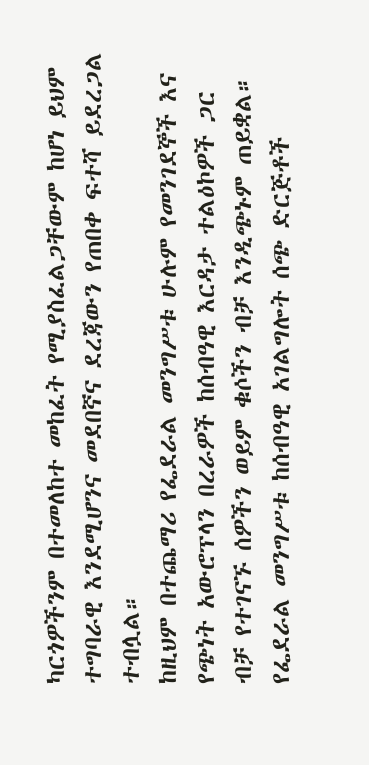ካርጎዎችንም በተመለከተ መከፈት የሚያስፈልጋቸውም ከሆነ ይህም ተግባራዊ እንደሚሆንና መደበኛና ደረጃውን የጠበቀ ፍተሻ ይደረጋል ተብሏል።
ከዚህም በተጨማሪ የፌደራል መንግሥቱ ሁሉም የመንገደኞች እና የጭነት አውሮፕላን በረራዎች ከሰብዓዊ እርዳታ ተልዕኮዎች ጋር ብቻ የተገናኙ ሰዎችን ወይም ቁሶችን ብቻ እንዲጭኑም ጠይቋል።
የፌደራል መንግሥቱ ከሰብዓዊ አገልግሎት ሰጭ ድርጅቶች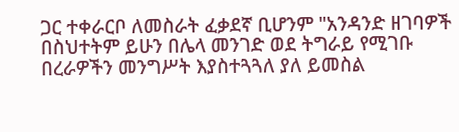ጋር ተቀራርቦ ለመስራት ፈቃደኛ ቢሆንም "አንዳንድ ዘገባዎች በስህተትም ይሁን በሌላ መንገድ ወደ ትግራይ የሚገቡ በረራዎችን መንግሥት እያስተጓጓለ ያለ ይመስል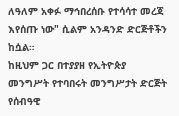ለዓለም አቀፉ ማኅበረሰቡ የተሳሳተ መረጃ እየሰጡ ነው" ሲልም አንዳንድ ድርጅቶችን ከሷል።
ከዚህም ጋር በተያያዘ የኢትዮጵያ መንግሥት የተባበሩት መንግሥታት ድርጅት የሰብዓዊ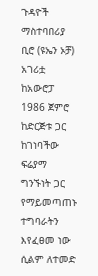ጉዳዮች ማስተባበሪያ ቢሮ (ዩኤን ኦቻ) አገሪቷ ከአውሮፓ 1986 ጀምሮ ከድርጅቱ ጋር ከገነባችው ፍሬያማ ግንኙነት ጋር የማይመጣጠኑ ተግባራትን እየፈፀመ ነው ሲልም ለተመድ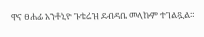ዋና ፀሐፊ አንቶኒዮ ጉቴሬዝ ደብዳቤ መላኩም ተገልጿል።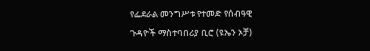የፌደራል መንግሥቱ የተመድ የሰብዓዊ ጉዳዮች ማስተባበሪያ ቢሮ (ዩኤን ኦቻ)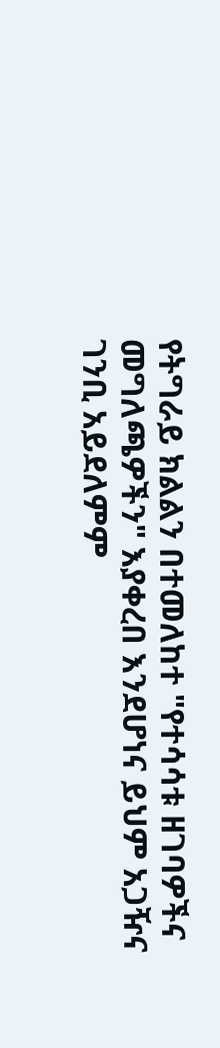የትግራይ ክልልን በተመለከተ "የተሳሳቱ ዘገባዎችና መግለጫዎችን" እያቀረበ እንደሆነና ይህም አጋዥና ገንቢ አይደለምም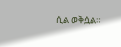ሲል ወቅሷል።